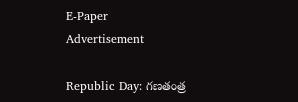E-Paper
Advertisement

Republic Day: గణతంత్ర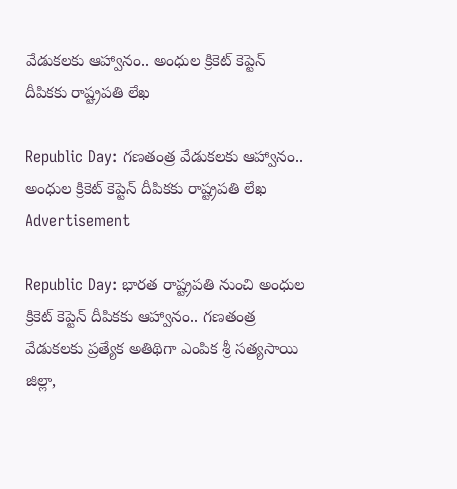వేడుకలకు ఆహ్వానం.. అంధుల క్రికెట్ కెప్టెన్ దీపికకు రాష్ట్రపతి లేఖ

Republic Day: గణతంత్ర వేడుకలకు ఆహ్వానం.. అంధుల క్రికెట్ కెప్టెన్ దీపికకు రాష్ట్రపతి లేఖ
Advertisement

Republic Day: భారత రాష్ట్రపతి నుంచి అంధుల క్రికెట్ కెప్టెన్ దీపికకు ఆహ్వానం.. గణతంత్ర వేడుకలకు ప్రత్యేక అతిథిగా ఎంపిక శ్రీ సత్యసాయి జిల్లా,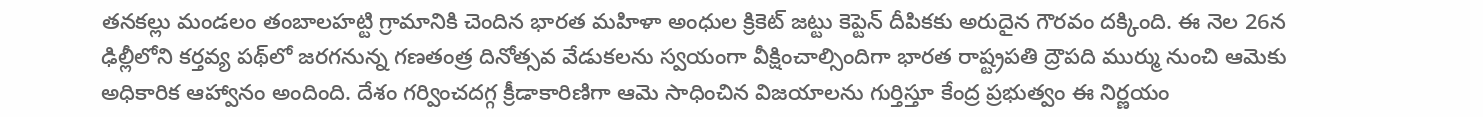తనకల్లు మండలం తంబాలహట్టి గ్రామానికి చెందిన భారత మహిళా అంధుల క్రికెట్ జట్టు కెప్టెన్ దీపికకు అరుదైన గౌరవం దక్కింది. ఈ నెల 26న ఢిల్లీలోని కర్తవ్య పథ్‌లో జరగనున్న గణతంత్ర దినోత్సవ వేడుకలను స్వయంగా వీక్షించాల్సిందిగా భారత రాష్ట్రపతి ద్రౌపది ముర్ము నుంచి ఆమెకు అధికారిక ఆహ్వానం అందింది. దేశం గర్వించదగ్గ క్రీడాకారిణిగా ఆమె సాధించిన విజయాలను గుర్తిస్తూ కేంద్ర ప్రభుత్వం ఈ నిర్ణయం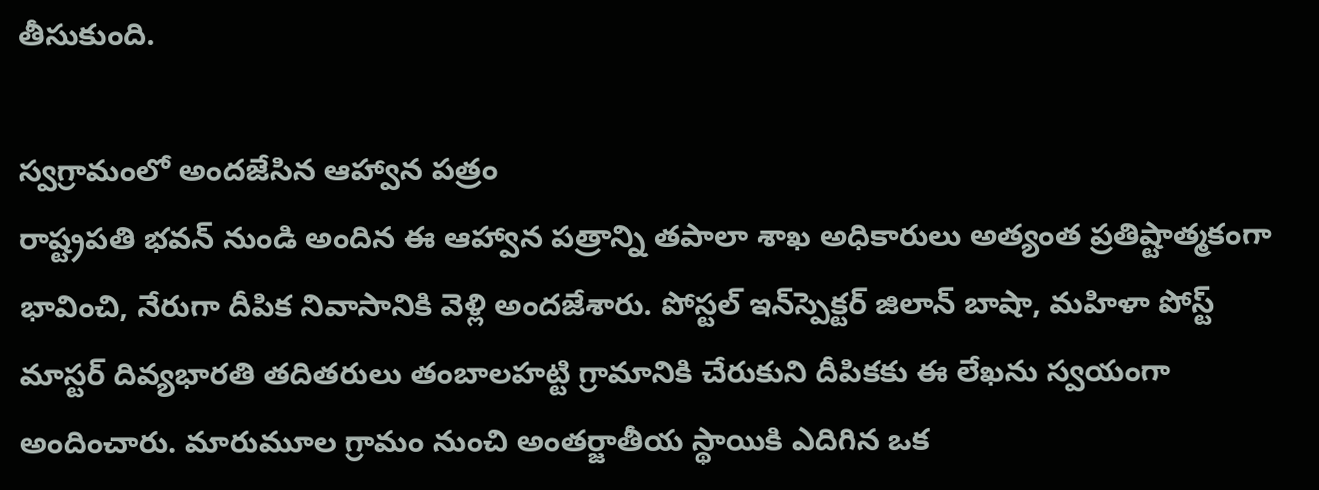తీసుకుంది.

స్వగ్రామంలో అందజేసిన ఆహ్వాన పత్రం
రాష్ట్రపతి భవన్ నుండి అందిన ఈ ఆహ్వాన పత్రాన్ని తపాలా శాఖ అధికారులు అత్యంత ప్రతిష్టాత్మకంగా భావించి, నేరుగా దీపిక నివాసానికి వెళ్లి అందజేశారు. పోస్టల్ ఇన్‌స్పెక్టర్ జిలాన్ బాషా, మహిళా పోస్ట్ మాస్టర్ దివ్యభారతి తదితరులు తంబాలహట్టి గ్రామానికి చేరుకుని దీపికకు ఈ లేఖను స్వయంగా అందించారు. మారుమూల గ్రామం నుంచి అంతర్జాతీయ స్థాయికి ఎదిగిన ఒక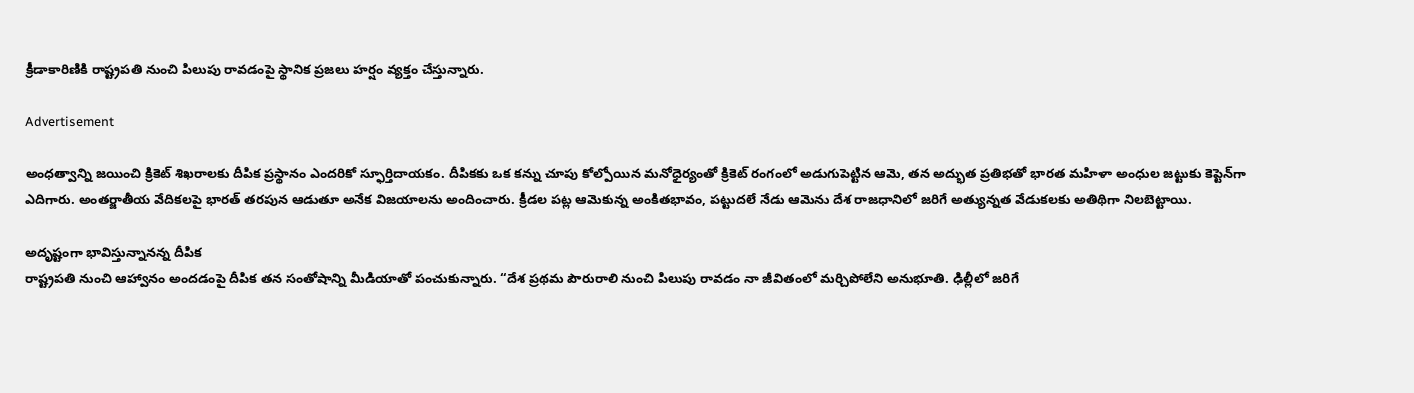క్రీడాకారిణికి రాష్ట్రపతి నుంచి పిలుపు రావడంపై స్థానిక ప్రజలు హర్షం వ్యక్తం చేస్తున్నారు.

Advertisement

అంధత్వాన్ని జయించి క్రికెట్ శిఖరాలకు దీపిక ప్రస్థానం ఎందరికో స్ఫూర్తిదాయకం. దీపికకు ఒక కన్ను చూపు కోల్పోయిన మనోధైర్యంతో క్రికెట్ రంగంలో అడుగుపెట్టిన ఆమె, తన అద్భుత ప్రతిభతో భారత మహిళా అంధుల జట్టుకు కెప్టెన్‌గా ఎదిగారు. అంతర్జాతీయ వేదికలపై భారత్ తరపున ఆడుతూ అనేక విజయాలను అందించారు. క్రీడల పట్ల ఆమెకున్న అంకితభావం, పట్టుదలే నేడు ఆమెను దేశ రాజధానిలో జరిగే అత్యున్నత వేడుకలకు అతిథిగా నిలబెట్టాయి.

అదృష్టంగా భావిస్తున్నానన్న దీపిక
రాష్ట్రపతి నుంచి ఆహ్వానం అందడంపై దీపిక తన సంతోషాన్ని మీడియాతో పంచుకున్నారు. “దేశ ప్రథమ పౌరురాలి నుంచి పిలుపు రావడం నా జీవితంలో మర్చిపోలేని అనుభూతి. ఢిల్లీలో జరిగే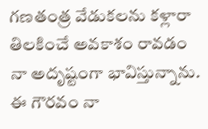గణతంత్ర వేడుకలను కళ్లారా తిలకించే అవకాశం రావడం నా అదృష్టంగా భావిస్తున్నాను. ఈ గౌరవం నా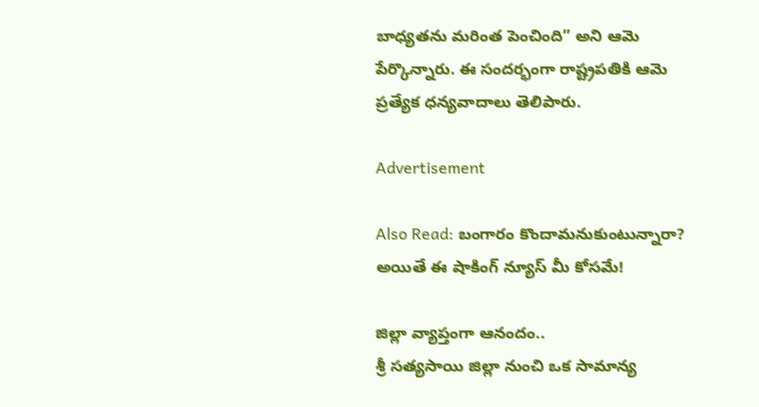బాధ్యతను మరింత పెంచింది” అని ఆమె పేర్కొన్నారు. ఈ సందర్భంగా రాష్ట్రపతికి ఆమె ప్రత్యేక ధన్యవాదాలు తెలిపారు.

Advertisement

Also Read: బంగారం కొందామనుకుంటున్నారా? అయితే ఈ షాకింగ్ న్యూస్ మీ కోసమే!

జిల్లా వ్యాప్తంగా ఆనందం..
శ్రీ సత్యసాయి జిల్లా నుంచి ఒక సామాన్య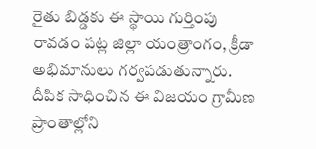రైతు బిడ్డకు ఈ స్థాయి గుర్తింపు రావడం పట్ల జిల్లా యంత్రాంగం, క్రీడా అభిమానులు గర్వపడుతున్నారు. దీపిక సాధించిన ఈ విజయం గ్రామీణ ప్రాంతాల్లోని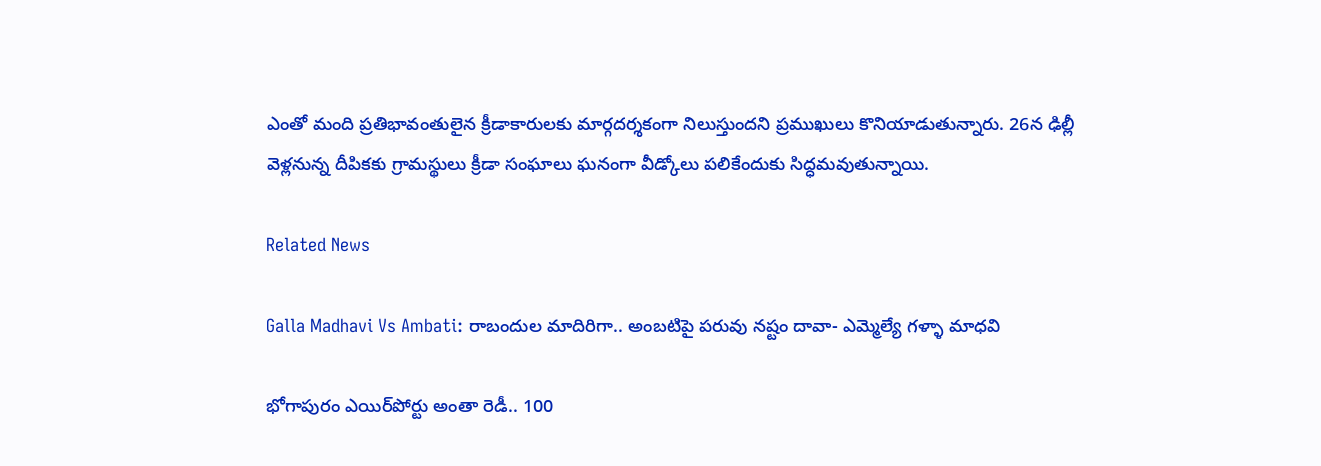ఎంతో మంది ప్రతిభావంతులైన క్రీడాకారులకు మార్గదర్శకంగా నిలుస్తుందని ప్రముఖులు కొనియాడుతున్నారు. 26న ఢిల్లీ వెళ్లనున్న దీపికకు గ్రామస్థులు క్రీడా సంఘాలు ఘనంగా వీడ్కోలు పలికేందుకు సిద్ధమవుతున్నాయి.

Related News

Galla Madhavi Vs Ambati: రాబందుల మాదిరిగా.. అంబటిపై పరువు నష్టం దావా- ఎమ్మెల్యే గళ్ళా మాధవి

భోగాపురం ఎయిర్‌పోర్టు అంతా రెడీ.. 100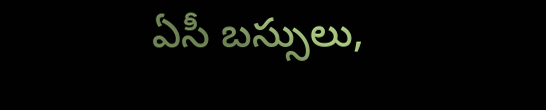ఏసీ బస్సులు,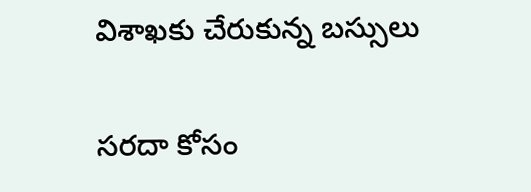విశాఖకు చేరుకున్న బస్సులు

సరదా కోసం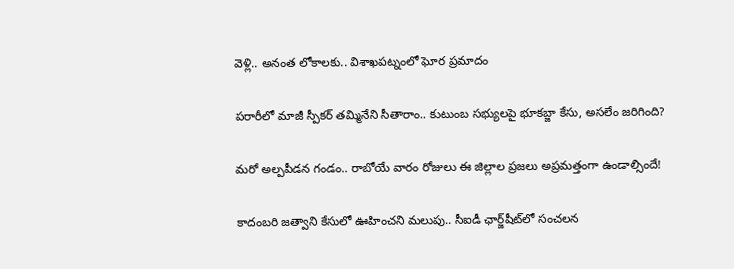వెళ్లి.. అనంత లోకాలకు.. విశాఖపట్నంలో ఘోర ప్రమాదం

పరారీలో మాజీ స్పీకర్ తమ్మినేని సీతారాం.. కుటుంబ సభ్యులపై భూకబ్జా కేసు, అసలేం జరిగింది?

మరో అల్పపీడన గండం.. రాబోయే వారం రోజులు ఈ జిల్లాల ప్రజలు అప్రమత్తంగా ఉండాల్సిందే!

కాదంబరి జత్వాని కేసులో ఊహించని మలుపు.. సీఐడీ ఛార్జ్‌షీట్‌లో సంచలన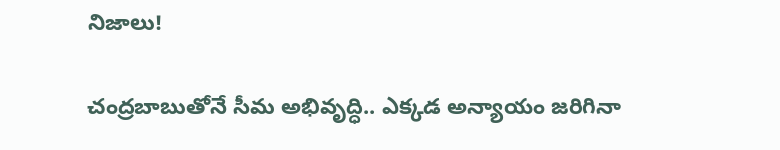నిజాలు!

చంద్రబాబుతోనే సీమ అభివృద్ధి.. ఎక్కడ అన్యాయం జరిగినా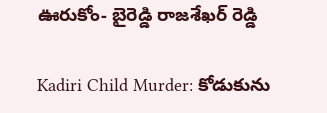ఊరుకోం- బైరెడ్డి రాజశేఖర్ రెడ్డి

Kadiri Child Murder: కోడుకును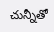చున్నీతో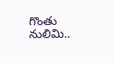గొంతు నులిమి..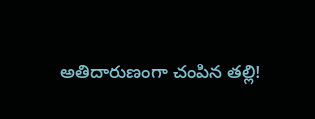అతిదారుణంగా చంపిన తల్లి!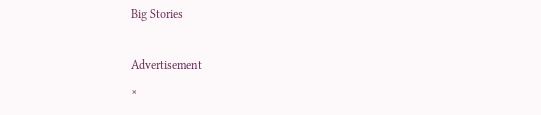Big Stories

Advertisement
×